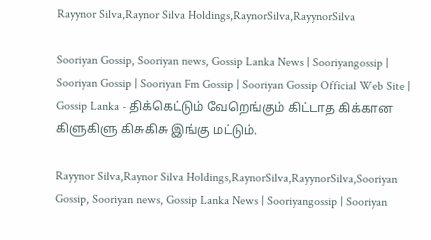Rayynor Silva,Raynor Silva Holdings,RaynorSilva,RayynorSilva

Sooriyan Gossip, Sooriyan news, Gossip Lanka News | Sooriyangossip | Sooriyan Gossip | Sooriyan Fm Gossip | Sooriyan Gossip Official Web Site | Gossip Lanka - திக்கெட்டும் வேறெங்கும் கிட்டாத கிக்கான கிளுகிளு கிசுகிசு இங்கு மட்டும்.

Rayynor Silva,Raynor Silva Holdings,RaynorSilva,RayynorSilva,Sooriyan Gossip, Sooriyan news, Gossip Lanka News | Sooriyangossip | Sooriyan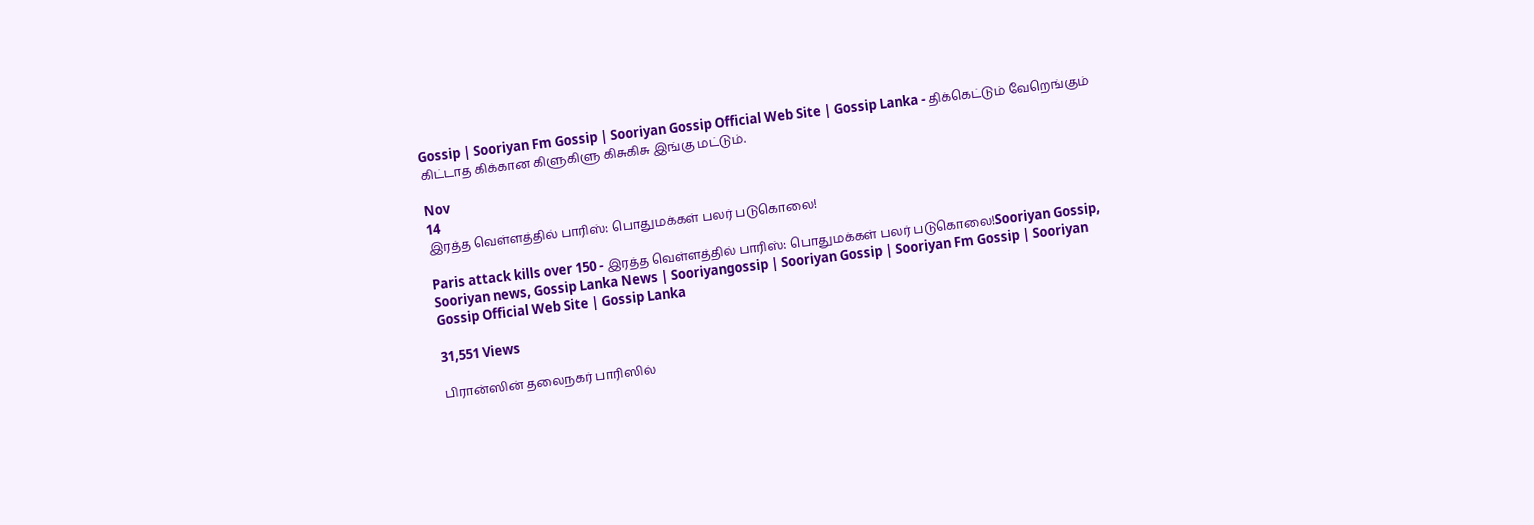Gossip | Sooriyan Fm Gossip | Sooriyan Gossip Official Web Site | Gossip Lanka - திக்கெட்டும் வேறெங்கும் கிட்டாத கிக்கான கிளுகிளு கிசுகிசு இங்கு மட்டும்.

Nov
14
இரத்த வெள்ளத்தில் பாரிஸ்: பொதுமக்கள் பலர் படுகொலை!

Paris attack kills over 150 - இரத்த வெள்ளத்தில் பாரிஸ்: பொதுமக்கள் பலர் படுகொலை!Sooriyan Gossip, Sooriyan news, Gossip Lanka News | Sooriyangossip | Sooriyan Gossip | Sooriyan Fm Gossip | Sooriyan Gossip Official Web Site | Gossip Lanka

31,551 Views

பிரான்ஸின் தலைநகர் பாரிஸில்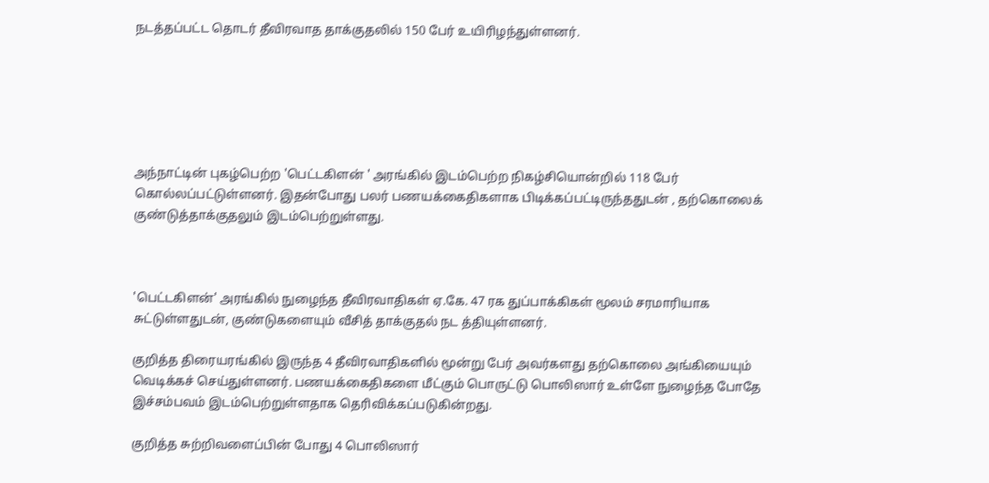நடத்தப்பட்ட தொடர் தீவிரவாத தாக்குதலில் 150 பேர் உயிரிழந்துள்ளனர்.






அந்நாட்டின் புகழ்பெற்ற 'பெட்டகிளன் ' அரங்கில் இடம்பெற்ற நிகழ்சியொன்றில் 118 பேர் கொல்லப்பட்டுள்ளனர். இதன்போது பலர் பணயக்கைதிகளாக பிடிக்கப்பட்டிருந்ததுடன் , தற்கொலைக் குண்டுத்தாக்குதலும் இடம்பெற்றுள்ளது.



'பெட்டகிளன்' அரங்கில் நுழைந்த தீவிரவாதிகள் ஏ.கே. 47 ரக துப்பாக்கிகள் மூலம் சரமாரியாக சுட்டுள்ளதுடன், குண்டுகளையும் வீசித் தாக்குதல் நட த்தியுள்ளனர்.

குறித்த திரையரங்கில் இருந்த 4 தீவிரவாதிகளில் மூன்று பேர் அவர்களது தற்கொலை அங்கியையும் வெடிக்கச் செய்துள்ளனர். பணயக்கைதிகளை மீட்கும் பொருட்டு பொலிஸார் உள்ளே நுழைந்த போதே இச்சம்பவம் இடம்பெற்றுள்ளதாக தெரிவிக்கப்படுகின்றது.

குறித்த சுற்றிவளைப்பின் போது 4 பொலிஸார்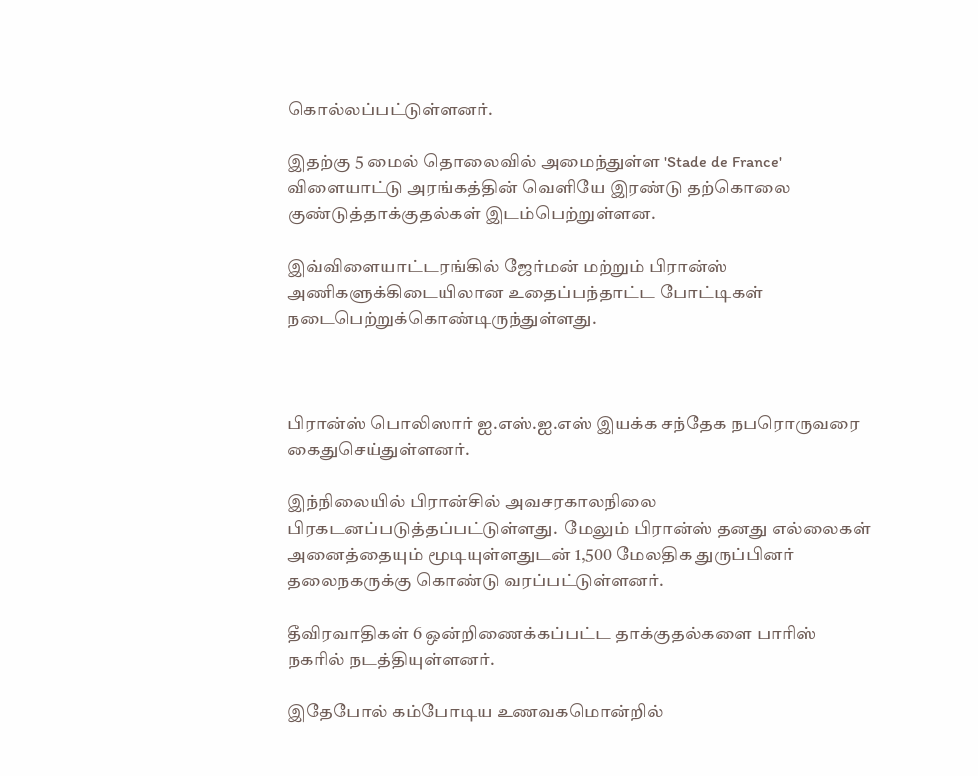கொல்லப்பட்டுள்ளனர்.

இதற்கு 5 மைல் தொலைவில் அமைந்துள்ள 'Stade de France' விளையாட்டு அரங்கத்தின் வெளியே இரண்டு தற்கொலை குண்டுத்தாக்குதல்கள் இடம்பெற்றுள்ளன.

இவ்விளையாட்டரங்கில் ஜேர்மன் மற்றும் பிரான்ஸ் அணிகளுக்கிடையிலான உதைப்பந்தாட்ட போட்டிகள் நடைபெற்றுக்கொண்டிருந்துள்ளது.



பிரான்ஸ் பொலிஸார் ஐ.எஸ்.ஐ.எஸ் இயக்க சந்தேக நபரொருவரை கைதுசெய்துள்ளனர்.

இந்நிலையில் பிரான்சில் அவசரகாலநிலை பிரகடனப்படுத்தப்பட்டுள்ளது.  மேலும் பிரான்ஸ் தனது எல்லைகள் அனைத்தையும் மூடியுள்ளதுடன் 1,500 மேலதிக துருப்பினர் தலைநகருக்கு கொண்டு வரப்பட்டுள்ளனர்.

தீவிரவாதிகள் 6 ஒன்றிணைக்கப்பட்ட தாக்குதல்களை பாரிஸ் நகரில் நடத்தியுள்ளனர்.

இதேபோல் கம்போடிய உணவகமொன்றில்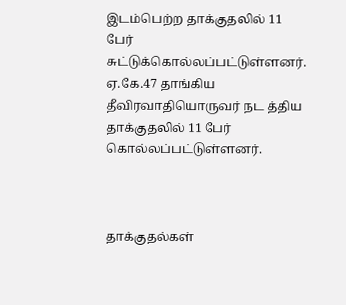இடம்பெற்ற தாக்குதலில் 11 பேர் சுட்டுக்கொல்லப்பட்டுள்ளனர். ஏ.கே.47 தாங்கிய  தீவிரவாதியொருவர் நட த்திய தாக்குதலில் 11 பேர் கொல்லப்பட்டுள்ளனர்.



தாக்குதல்கள்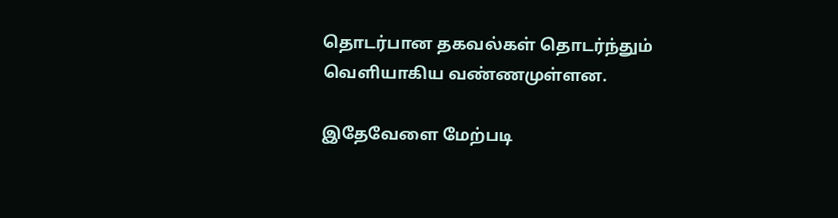தொடர்பான தகவல்கள் தொடர்ந்தும் வெளியாகிய வண்ணமுள்ளன.

இதேவேளை மேற்படி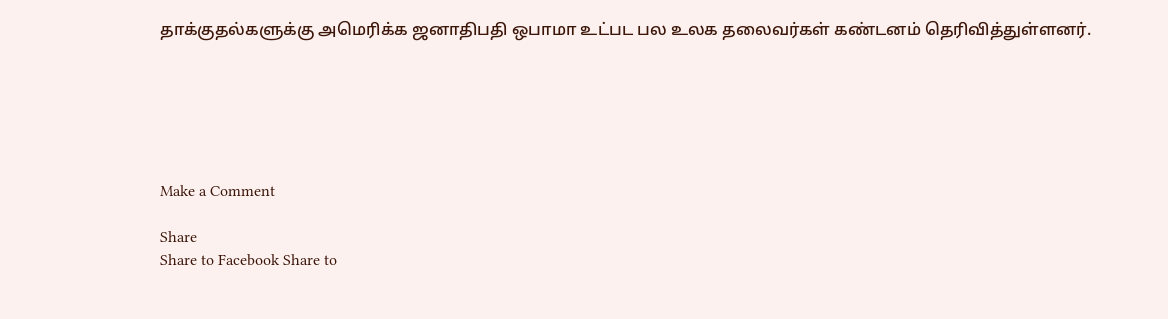தாக்குதல்களுக்கு அமெரிக்க ஜனாதிபதி ஒபாமா உட்பட பல உலக தலைவர்கள் கண்டனம் தெரிவித்துள்ளனர்.






Make a Comment

Share
Share to Facebook Share to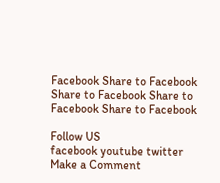Facebook Share to Facebook Share to Facebook Share to Facebook Share to Facebook

Follow US
facebook youtube twitter
Make a Comment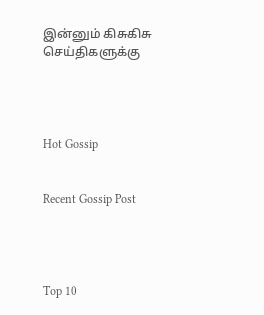இன்னும் கிசுகிசு செய்திகளுக்கு




Hot Gossip


Recent Gossip Post




Top 10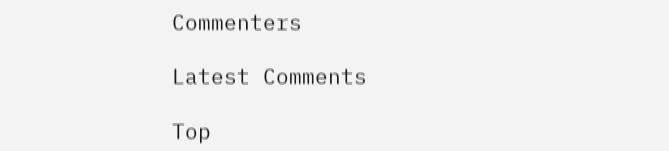Commenters

Latest Comments

Top